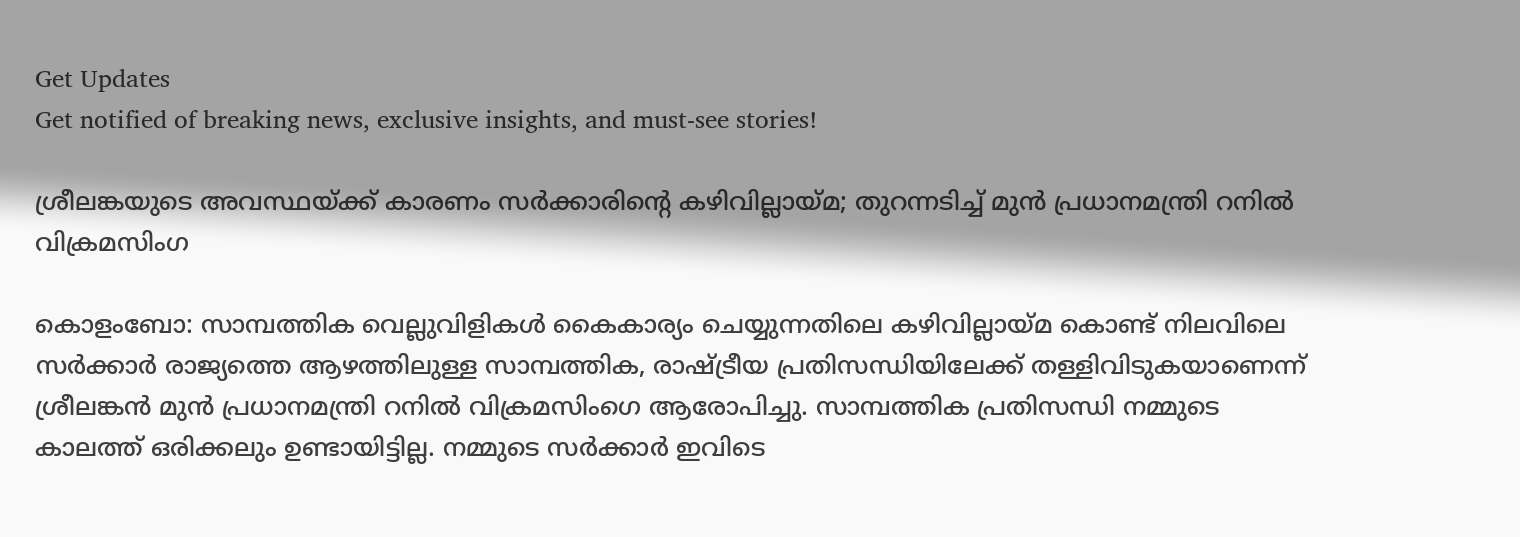Get Updates
Get notified of breaking news, exclusive insights, and must-see stories!

ശ്രീലങ്കയുടെ അവസ്ഥയ്ക്ക് കാരണം സര്‍ക്കാരിന്റെ കഴിവില്ലായ്മ; തുറന്നടിച്ച് മുന്‍ പ്രധാനമന്ത്രി റനില്‍ വിക്രമസിംഗ

കൊളംബോ: സാമ്പത്തിക വെല്ലുവിളികള്‍ കൈകാര്യം ചെയ്യുന്നതിലെ കഴിവില്ലായ്മ കൊണ്ട് നിലവിലെ സര്‍ക്കാര്‍ രാജ്യത്തെ ആഴത്തിലുള്ള സാമ്പത്തിക, രാഷ്ട്രീയ പ്രതിസന്ധിയിലേക്ക് തള്ളിവിടുകയാണെന്ന് ശ്രീലങ്കന്‍ മുന്‍ പ്രധാനമന്ത്രി റനില്‍ വിക്രമസിംഗെ ആരോപിച്ചു. സാമ്പത്തിക പ്രതിസന്ധി നമ്മുടെ കാലത്ത് ഒരിക്കലും ഉണ്ടായിട്ടില്ല. നമ്മുടെ സര്‍ക്കാര്‍ ഇവിടെ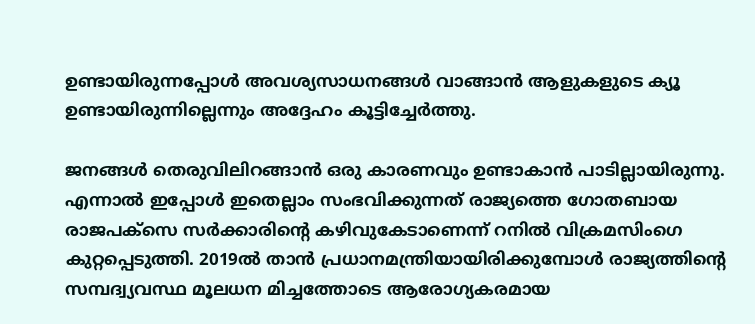ഉണ്ടായിരുന്നപ്പോള്‍ അവശ്യസാധനങ്ങള്‍ വാങ്ങാന്‍ ആളുകളുടെ ക്യൂ ഉണ്ടായിരുന്നില്ലെന്നും അദ്ദേഹം കൂട്ടിച്ചേര്‍ത്തു.

ജനങ്ങള്‍ തെരുവിലിറങ്ങാന്‍ ഒരു കാരണവും ഉണ്ടാകാന്‍ പാടില്ലായിരുന്നു. എന്നാല്‍ ഇപ്പോള്‍ ഇതെല്ലാം സംഭവിക്കുന്നത് രാജ്യത്തെ ഗോതബായ രാജപക്സെ സര്‍ക്കാരിന്റെ കഴിവുകേടാണെന്ന് റനില്‍ വിക്രമസിംഗെ കുറ്റപ്പെടുത്തി. 2019ല്‍ താന്‍ പ്രധാനമന്ത്രിയായിരിക്കുമ്പോള്‍ രാജ്യത്തിന്റെ സമ്പദ്വ്യവസ്ഥ മൂലധന മിച്ചത്തോടെ ആരോഗ്യകരമായ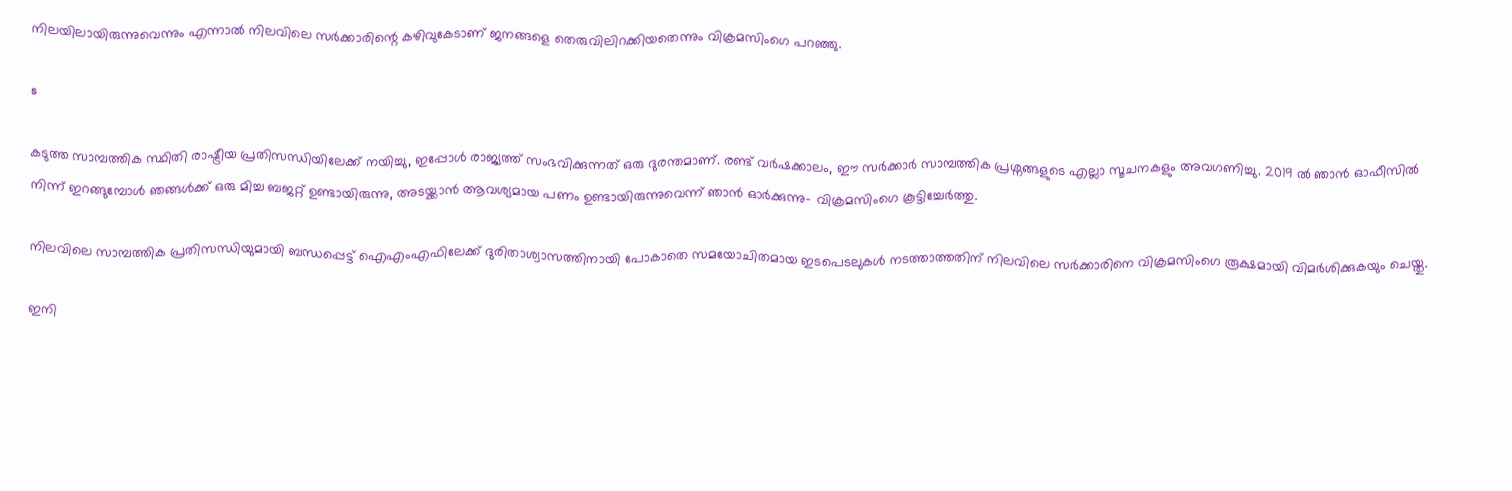നിലയിലായിരുന്നുവെന്നും എന്നാല്‍ നിലവിലെ സര്‍ക്കാരിന്റെ കഴിവുകേടാണ് ജനങ്ങളെ തെരുവിലിറക്കിയതെന്നും വിക്രമസിംഗെ പറഞ്ഞു.

s

കടുത്ത സാമ്പത്തിക സ്ഥിതി രാഷ്ട്രീയ പ്രതിസന്ധിയിലേക്ക് നയിച്ചു, ഇപ്പോള്‍ രാജ്യത്ത് സംഭവിക്കുന്നത് ഒരു ദുരന്തമാണ്. രണ്ട് വര്‍ഷക്കാലം, ഈ സര്‍ക്കാര്‍ സാമ്പത്തിക പ്രശ്നങ്ങളുടെ എല്ലാ സൂചനകളും അവഗണിച്ചു. 2019 ല്‍ ഞാന്‍ ഓഫീസില്‍ നിന്ന് ഇറങ്ങുമ്പോള്‍ ഞങ്ങള്‍ക്ക് ഒരു മിച്ച ബജറ്റ് ഉണ്ടായിരുന്നു, അടയ്ക്കാന്‍ ആവശ്യമായ പണം ഉണ്ടായിരുന്നുവെന്ന് ഞാന്‍ ഓര്‍ക്കുന്നു- വിക്രമസിംഗെ കൂട്ടിച്ചേര്‍ത്തു.

നിലവിലെ സാമ്പത്തിക പ്രതിസന്ധിയുമായി ബന്ധപ്പെട്ട് ഐഎംഎഫിലേക്ക് ദുരിതാശ്വാസത്തിനായി പോകാതെ സമയോചിതമായ ഇടപെടലുകള്‍ നടത്താത്തതിന് നിലവിലെ സര്‍ക്കാരിനെ വിക്രമസിംഗെ രൂക്ഷമായി വിമര്‍ശിക്കുകയും ചെയ്തു.

ഇനി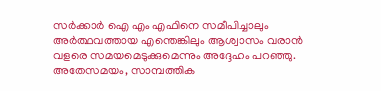സര്‍ക്കാര്‍ ഐ എം എഫിനെ സമീപിച്ചാലും അര്‍ത്ഥവത്തായ എന്തെങ്കിലും ആശ്വാസം വരാന്‍ വളരെ സമയമെടുക്കുമെന്നും അദ്ദേഹം പറഞ്ഞു. അതേസമയം, സാമ്പത്തിക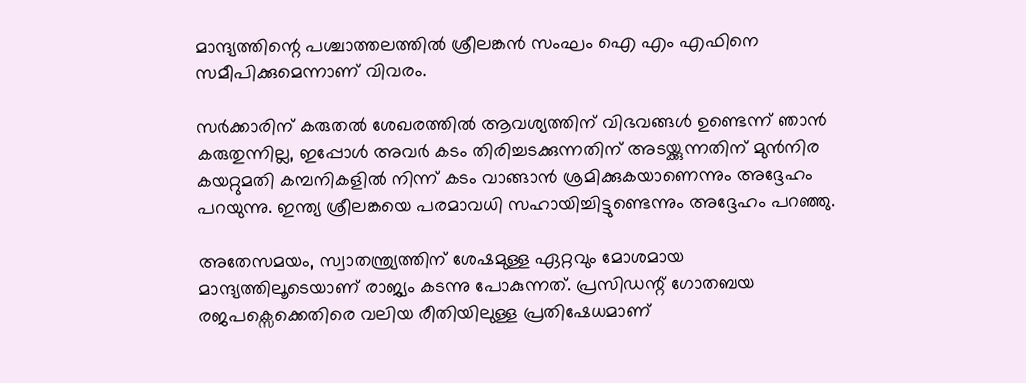മാന്ദ്യത്തിന്റെ പശ്ചാത്തലത്തില്‍ ശ്രീലങ്കന്‍ സംഘം ഐ എം എഫിനെ സമീപിക്കുമെന്നാണ് വിവരം.

സര്‍ക്കാരിന് കരുതല്‍ ശേഖരത്തില്‍ ആവശ്യത്തിന് വിഭവങ്ങള്‍ ഉണ്ടെന്ന് ഞാന്‍ കരുതുന്നില്ല, ഇപ്പോള്‍ അവര്‍ കടം തിരിച്ചടക്കുന്നതിന് അടയ്ക്കുന്നതിന് മുന്‍നിര കയറ്റുമതി കമ്പനികളില്‍ നിന്ന് കടം വാങ്ങാന്‍ ശ്രമിക്കുകയാണെന്നും അദ്ദേഹം പറയുന്നു. ഇന്ത്യ ശ്രീലങ്കയെ പരമാവധി സഹായിച്ചിട്ടുണ്ടെന്നും അദ്ദേഹം പറഞ്ഞു.

അതേസമയം, സ്വാതന്ത്ര്യത്തിന് ശേഷമുള്ള ഏറ്റവും മോശമായ മാന്ദ്യത്തിലൂടെയാണ് രാജ്യം കടന്നു പോകുന്നത്. പ്രസിഡന്റ് ഗോതബയ രജപക്സെക്കെതിരെ വലിയ രീതിയിലുള്ള പ്രതിഷേധമാണ്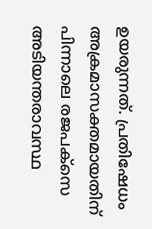ഉയരുന്നത്. പ്രതിഷേധം അക്രമാസക്തമായതിന് പിന്നാലെ രജപക്സെ അടിയന്തരാവസ്ഥ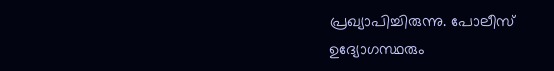പ്രഖ്യാപിച്ചിരുന്നു. പോലീസ് ഉദ്യോഗസ്ഥരും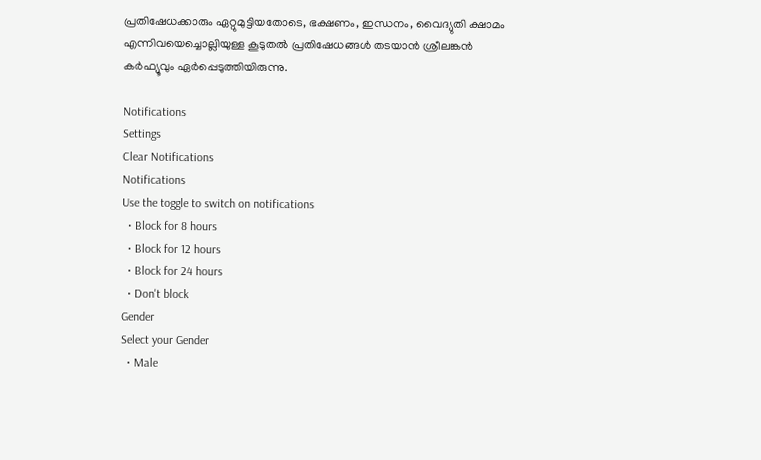പ്രതിഷേധക്കാരും ഏറ്റുമുട്ടിയതോടെ, ഭക്ഷണം, ഇന്ധനം, വൈദ്യുതി ക്ഷാമം എന്നിവയെച്ചൊല്ലിയുള്ള കൂടുതല്‍ പ്രതിഷേധങ്ങള്‍ തടയാന്‍ ശ്രീലങ്കന്‍ കര്‍ഫ്യൂവും ഏര്‍പ്പെടുത്തിയിരുന്നു.

Notifications
Settings
Clear Notifications
Notifications
Use the toggle to switch on notifications
  • Block for 8 hours
  • Block for 12 hours
  • Block for 24 hours
  • Don't block
Gender
Select your Gender
  • Male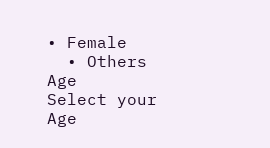• Female
  • Others
Age
Select your Age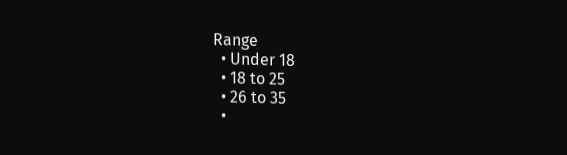Range
  • Under 18
  • 18 to 25
  • 26 to 35
  •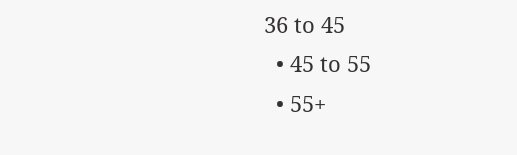36 to 45
  • 45 to 55
  • 55+